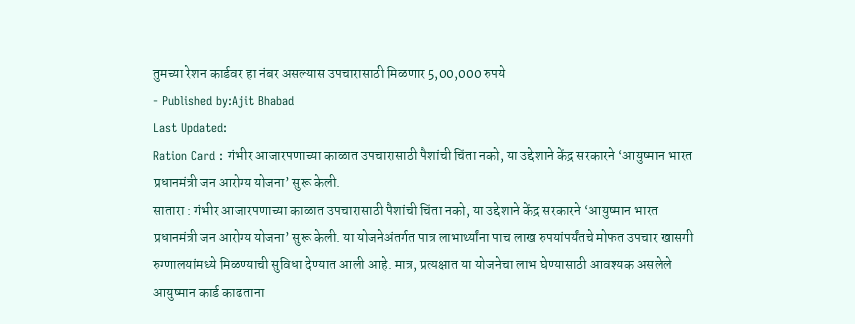तुमच्या रेशन कार्डवर हा नंबर असल्यास उपचारासाठी मिळणार 5,00,000 रुपये
- Published by:Ajit Bhabad
Last Updated:
Ration Card : गंभीर आजारपणाच्या काळात उपचारासाठी पैशांची चिंता नको, या उद्देशाने केंद्र सरकारने ‘आयुष्मान भारत प्रधानमंत्री जन आरोग्य योजना’ सुरू केली.
सातारा : गंभीर आजारपणाच्या काळात उपचारासाठी पैशांची चिंता नको, या उद्देशाने केंद्र सरकारने ‘आयुष्मान भारत प्रधानमंत्री जन आरोग्य योजना’ सुरू केली. या योजनेअंतर्गत पात्र लाभार्थ्यांना पाच लाख रुपयांपर्यंतचे मोफत उपचार खासगी रुग्णालयांमध्ये मिळण्याची सुविधा देण्यात आली आहे. मात्र, प्रत्यक्षात या योजनेचा लाभ घेण्यासाठी आवश्यक असलेले आयुष्मान कार्ड काढताना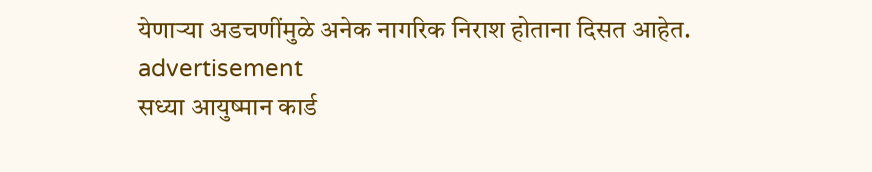येणाऱ्या अडचणींमुळे अनेक नागरिक निराश होताना दिसत आहेत.
advertisement
सध्या आयुष्मान कार्ड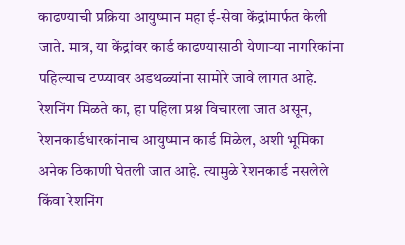काढण्याची प्रक्रिया आयुष्मान महा ई-सेवा केंद्रांमार्फत केली जाते. मात्र, या केंद्रांवर कार्ड काढण्यासाठी येणाऱ्या नागरिकांना पहिल्याच टप्प्यावर अडथळ्यांना सामोरे जावे लागत आहे. रेशनिंग मिळते का, हा पहिला प्रश्न विचारला जात असून, रेशनकार्डधारकांनाच आयुष्मान कार्ड मिळेल, अशी भूमिका अनेक ठिकाणी घेतली जात आहे. त्यामुळे रेशनकार्ड नसलेले किंवा रेशनिंग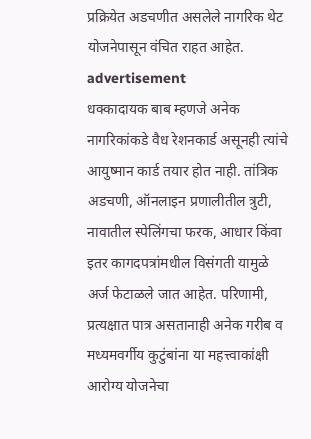प्रक्रियेत अडचणीत असलेले नागरिक थेट योजनेपासून वंचित राहत आहेत.
advertisement
धक्कादायक बाब म्हणजे अनेक नागरिकांकडे वैध रेशनकार्ड असूनही त्यांचे आयुष्मान कार्ड तयार होत नाही. तांत्रिक अडचणी, ऑनलाइन प्रणालीतील त्रुटी, नावातील स्पेलिंगचा फरक, आधार किंवा इतर कागदपत्रांमधील विसंगती यामुळे अर्ज फेटाळले जात आहेत. परिणामी, प्रत्यक्षात पात्र असतानाही अनेक गरीब व मध्यमवर्गीय कुटुंबांना या महत्त्वाकांक्षी आरोग्य योजनेचा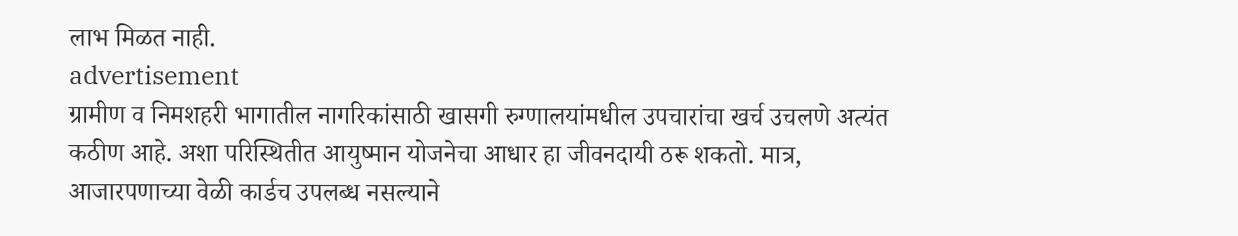लाभ मिळत नाही.
advertisement
ग्रामीण व निमशहरी भागातील नागरिकांसाठी खासगी रुग्णालयांमधील उपचारांचा खर्च उचलणे अत्यंत कठीण आहे. अशा परिस्थितीत आयुष्मान योजनेचा आधार हा जीवनदायी ठरू शकतो. मात्र, आजारपणाच्या वेळी कार्डच उपलब्ध नसल्याने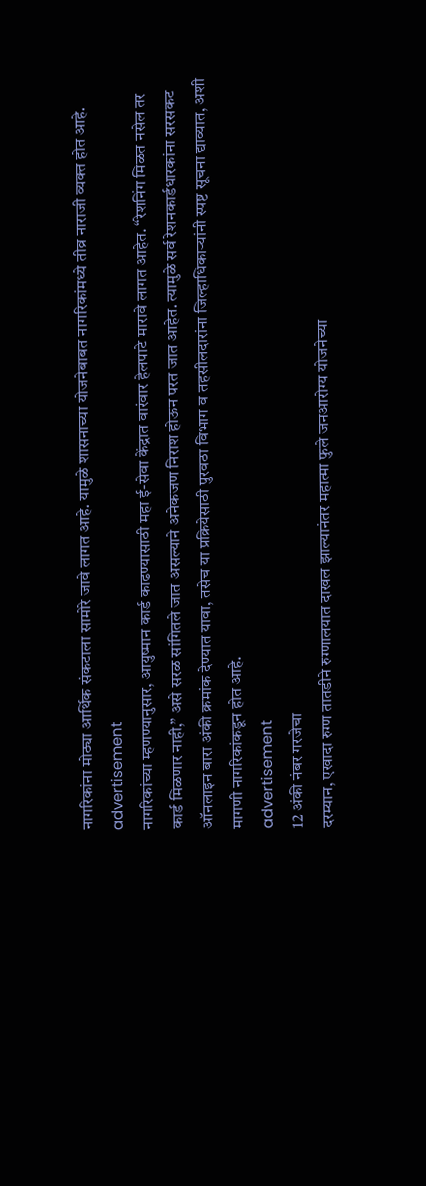नागरिकांना मोठ्या आर्थिक संकटाला सामोरे जावे लागत आहे. यामुळे शासनाच्या योजनेबाबत नागरिकांमध्ये तीव्र नाराजी व्यक्त होत आहे.
advertisement
नागरिकांच्या म्हणण्यानुसार, आयुष्मान कार्ड काढण्यासाठी महा ई-सेवा केंद्रात वारंवार हेलपाटे मारावे लागत आहेत. “रेशनिंग मिळत नसेल तर कार्ड मिळणार नाही,” असे सरळ सांगितले जात असल्याने अनेकजण निराश होऊन परत जात आहेत. त्यामुळे सर्व रेशनकार्डधारकांना सरसकट ऑनलाइन बारा अंकी क्रमांक देण्यात यावा, तसेच या प्रक्रियेसाठी पुरवठा विभाग व तहसीलदारांना जिल्हाधिकाऱ्यांनी स्पष्ट सूचना द्याव्यात, अशी मागणी नागरिकांकडून होत आहे.
advertisement
12 अंकी नंबर गरजेचा
दरम्यान, एखादा रुग्ण तातडीने रुग्णालयात दाखल झाल्यानंतर महात्मा फुले जनआरोग्य योजनेच्या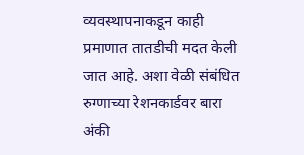व्यवस्थापनाकडून काही प्रमाणात तातडीची मदत केली जात आहे. अशा वेळी संबंधित रुग्णाच्या रेशनकार्डवर बारा अंकी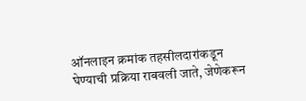ऑनलाइन क्रमांक तहसीलदारांकडून घेण्याची प्रक्रिया राबवली जाते, जेणेकरून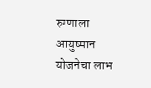रुग्णाला आयुष्मान योजनेचा लाभ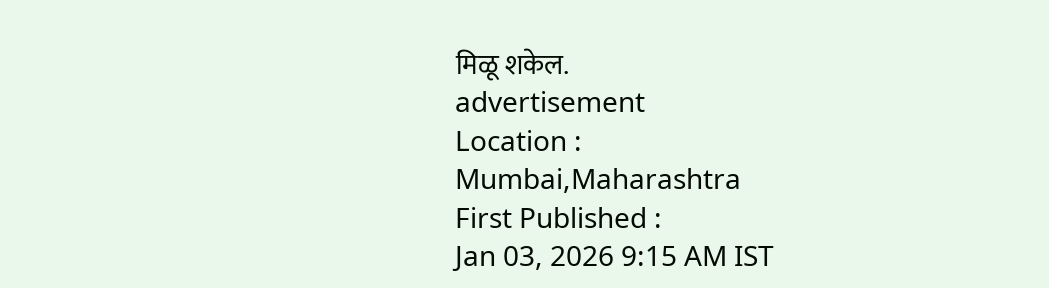मिळू शकेल.
advertisement
Location :
Mumbai,Maharashtra
First Published :
Jan 03, 2026 9:15 AM IST